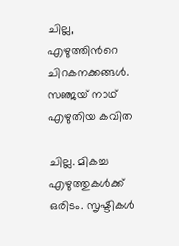ചില്ല, എഴുത്തിന്‍റെ ചിറകനക്കങ്ങള്‍. സഞ്ജയ് നാഥ് എഴുതിയ കവിത

ചില്ല. മികച്ച എഴുത്തുകള്‍ക്ക് ഒരിടം. സൃഷ്ടികള്‍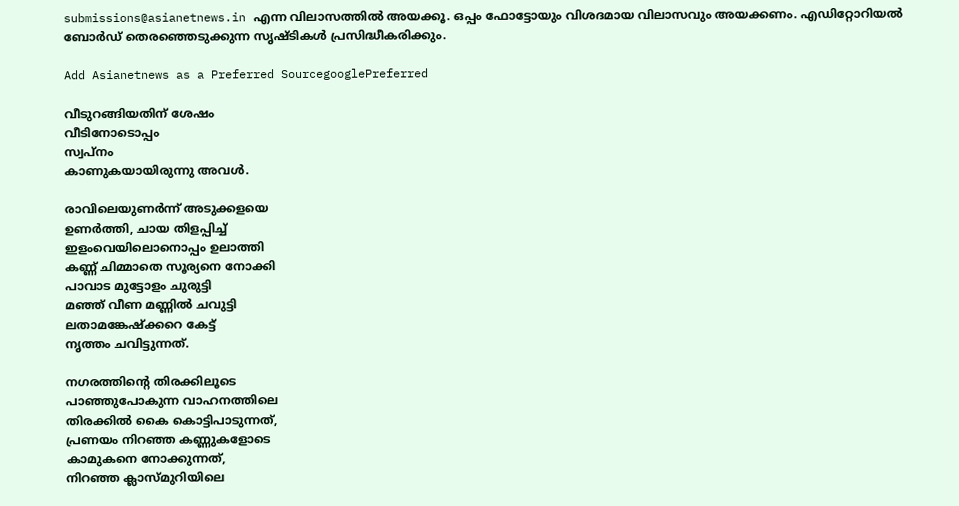submissions@asianetnews.in എന്ന വിലാസത്തില്‍ അയക്കൂ. ഒപ്പം ഫോട്ടോയും വിശദമായ വിലാസവും അയക്കണം. എഡിറ്റോറിയല്‍ ബോര്‍ഡ് തെരഞ്ഞെടുക്കുന്ന സൃഷ്ടികള്‍ പ്രസിദ്ധീകരിക്കും.

Add Asianetnews as a Preferred SourcegooglePreferred

വീടുറങ്ങിയതിന് ശേഷം
വീടിനോടൊപ്പം
സ്വപ്നം
കാണുകയായിരുന്നു അവള്‍.

രാവിലെയുണര്‍ന്ന് അടുക്കളയെ
ഉണര്‍ത്തി, ചായ തിളപ്പിച്ച്
ഇളംവെയിലൊനൊപ്പം ഉലാത്തി
കണ്ണ് ചിമ്മാതെ സൂര്യനെ നോക്കി
പാവാട മുട്ടോളം ചുരുട്ടി
മഞ്ഞ് വീണ മണ്ണില്‍ ചവുട്ടി
ലതാമങ്കേഷ്‌ക്കറെ കേട്ട്
നൃത്തം ചവിട്ടുന്നത്.

നഗരത്തിന്റെ തിരക്കിലൂടെ
പാഞ്ഞുപോകുന്ന വാഹനത്തിലെ
തിരക്കില്‍ കൈ കൊട്ടിപാടുന്നത്,
പ്രണയം നിറഞ്ഞ കണ്ണുകളോടെ
കാമുകനെ നോക്കുന്നത്,
നിറഞ്ഞ ക്ലാസ്മുറിയിലെ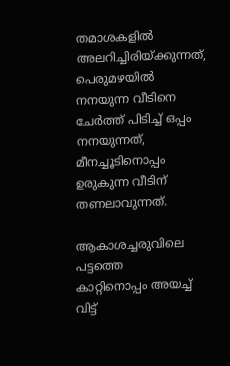തമാശകളില്‍ അലറിച്ചിരിയ്ക്കുന്നത്,
പെരുമഴയില്‍ നനയുന്ന വീടിനെ
ചേര്‍ത്ത് പിടിച്ച് ഒപ്പം നനയുന്നത്,
മീനച്ചൂടിനൊപ്പം ഉരുകുന്ന വീടിന്
തണലാവുന്നത്.

ആകാശച്ചരുവിലെ പട്ടത്തെ
കാറ്റിനൊപ്പം അയച്ച് വിട്ട്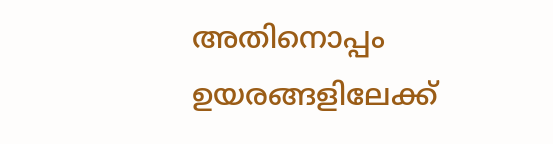അതിനൊപ്പം ഉയരങ്ങളിലേക്ക്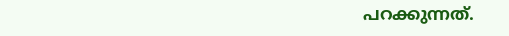പറക്കുന്നത്.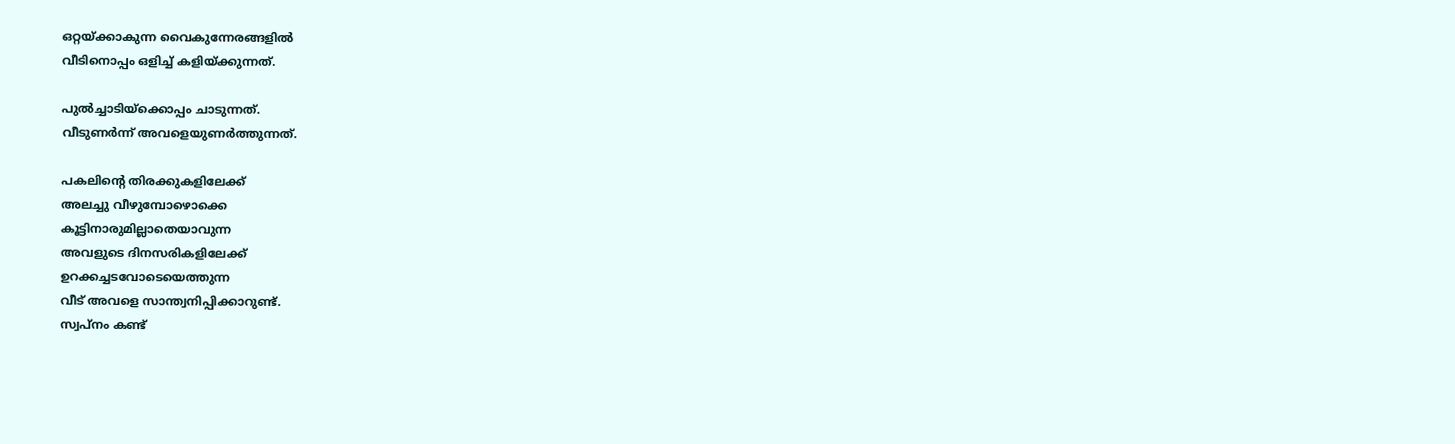ഒറ്റയ്ക്കാകുന്ന വൈകുന്നേരങ്ങളില്‍
വീടിനൊപ്പം ഒളിച്ച് കളിയ്ക്കുന്നത്.

പുല്‍ച്ചാടിയ്‌ക്കൊപ്പം ചാടുന്നത്.
വീടുണര്‍ന്ന് അവളെയുണര്‍ത്തുന്നത്.

പകലിന്റെ തിരക്കുകളിലേക്ക്
അലച്ചു വീഴുമ്പോഴൊക്കെ
കൂട്ടിനാരുമില്ലാതെയാവുന്ന
അവളുടെ ദിനസരികളിലേക്ക്
ഉറക്കച്ചടവോടെയെത്തുന്ന
വീട് അവളെ സാന്ത്വനിപ്പിക്കാറുണ്ട്.
സ്വപ്നം കണ്ട്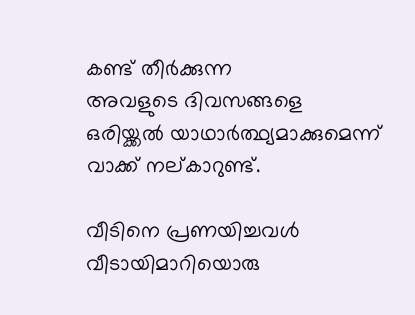കണ്ട് തീര്‍ക്കുന്ന
അവളുടെ ദിവസങ്ങളെ
ഒരിയ്ക്കല്‍ യാഥാര്‍ത്ഥ്യമാക്കുമെന്ന്
വാക്ക് നല്കാറുണ്ട്.

വീടിനെ പ്രണയിച്ചവള്‍
വീടായിമാറിയൊരു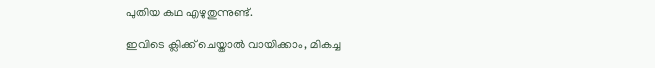പുതിയ കഥ എഴുതുന്നുണ്ട്.

ഇവിടെ ക്ലിക്ക് ചെയ്താല്‍ വായിക്കാം, മികച്ച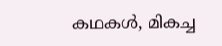കഥകള്‍, മികച്ച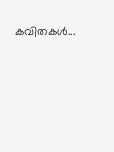കവിതകള്‍...